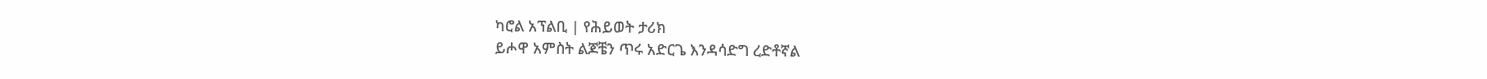ካሮል አፕልቢ | የሕይወት ታሪክ
ይሖዋ አምስት ልጆቼን ጥሩ አድርጌ እንዳሳድግ ረድቶኛል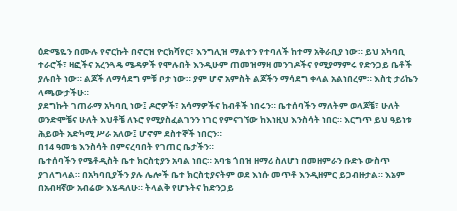ዕድሜዬን በሙሉ የኖርኩት በኖርዝ ዮርክሻየር፣ እንግሊዝ ማልተን የተባለች ከተማ አቅራቢያ ነው። ይህ አካባቢ ተራሮች፣ ዛፎችና አረንጓዴ ሜዳዎች የሞሉበት እንዲሁም ጠመዝማዛ መንገዶችና የሚያማምሩ የድንጋይ ቤቶች ያሉበት ነው። ልጆች ለማሳደግ ምቹ ቦታ ነው። ያም ሆኖ አምስት ልጆችን ማሳደግ ቀላል አልነበረም። እስቲ ታሪኬን ላጫውታችሁ።
ያደግኩት ገጠራማ አካባቢ ነው፤ ዶሮዎች፣ አሳማዎችና ከብቶች ነበሩን። ቤተሰባችን ማለትም ወላጆቼ፣ ሁለት ወንድሞቼና ሁለት እህቶቼ ለኑሮ የሚያስፈልገንን ነገር የምናገኘው ከእነዚህ እንስሳት ነበር። እርግጥ ይህ ዓይነቱ ሕይወት አድካሚ ሥራ አለው፤ ሆኖም ደስተኞች ነበርን።
በ14 ዓመቴ እንስሳት በምናረባበት የገጠር ቤታችን።
ቤተሰባችን የሜቶዲስት ቤተ ክርስቲያን አባል ነበር። አባቴ ጎበዝ ዘማሪ ስለሆነ በመዘምራን ቡድኑ ውስጥ ያገለግላል። በአካባቢያችን ያሉ ሌሎች ቤተ ክርስቲያናትም ወደ እነሱ መጥቶ እንዲዘምር ይጋብዙታል። እኔም በአብዛኛው አብሬው እሄዳለሁ። ትላልቅ የሆኑትና ከድንጋይ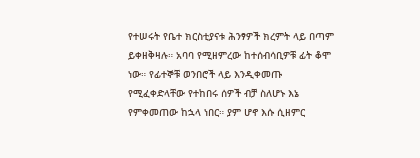የተሠሩት የቤተ ክርስቲያናቱ ሕንፃዎች ክረምት ላይ በጣም ይቀዘቅዛሉ። አባባ የሚዘምረው ከተሰብሳቢዎቹ ፊት ቆሞ ነው። የፊተኞቹ ወንበሮች ላይ እንዲቀመጡ የሚፈቀድላቸው የተከበሩ ሰዎች ብቻ ስለሆኑ እኔ የምቀመጠው ከኋላ ነበር። ያም ሆኖ እሱ ሲዘምር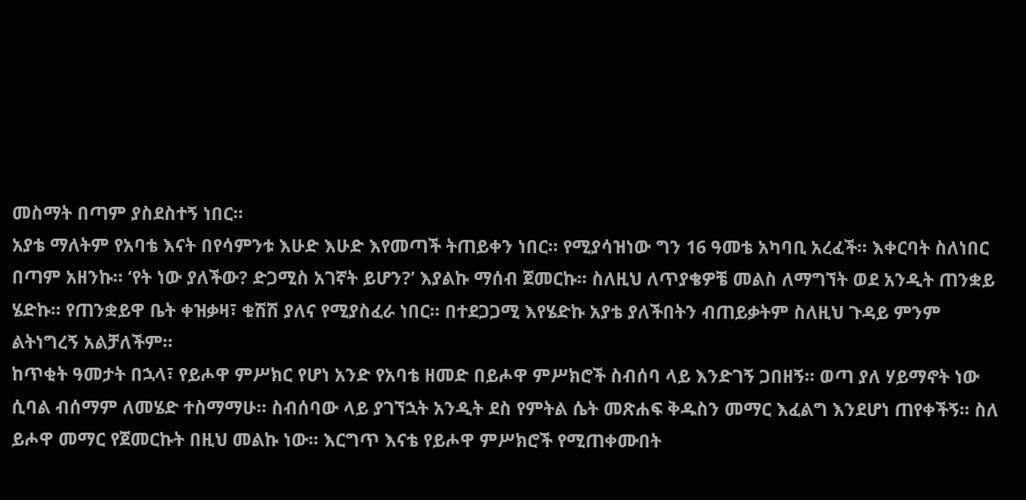መስማት በጣም ያስደስተኝ ነበር።
አያቴ ማለትም የአባቴ እናት በየሳምንቱ እሁድ እሁድ እየመጣች ትጠይቀን ነበር። የሚያሳዝነው ግን 16 ዓመቴ አካባቢ አረፈች። እቀርባት ስለነበር በጣም አዘንኩ። ‘የት ነው ያለችው? ድጋሚስ አገኛት ይሆን?’ እያልኩ ማሰብ ጀመርኩ። ስለዚህ ለጥያቄዎቼ መልስ ለማግኘት ወደ አንዲት ጠንቋይ ሄድኩ። የጠንቋይዋ ቤት ቀዝቃዛ፣ ቁሽሽ ያለና የሚያስፈራ ነበር። በተደጋጋሚ እየሄድኩ አያቴ ያለችበትን ብጠይቃትም ስለዚህ ጉዳይ ምንም ልትነግረኝ አልቻለችም።
ከጥቂት ዓመታት በኋላ፣ የይሖዋ ምሥክር የሆነ አንድ የአባቴ ዘመድ በይሖዋ ምሥክሮች ስብሰባ ላይ እንድገኝ ጋበዘኝ። ወጣ ያለ ሃይማኖት ነው ሲባል ብሰማም ለመሄድ ተስማማሁ። ስብሰባው ላይ ያገኘኋት አንዲት ደስ የምትል ሴት መጽሐፍ ቅዱስን መማር እፈልግ እንደሆነ ጠየቀችኝ። ስለ ይሖዋ መማር የጀመርኩት በዚህ መልኩ ነው። እርግጥ እናቴ የይሖዋ ምሥክሮች የሚጠቀሙበት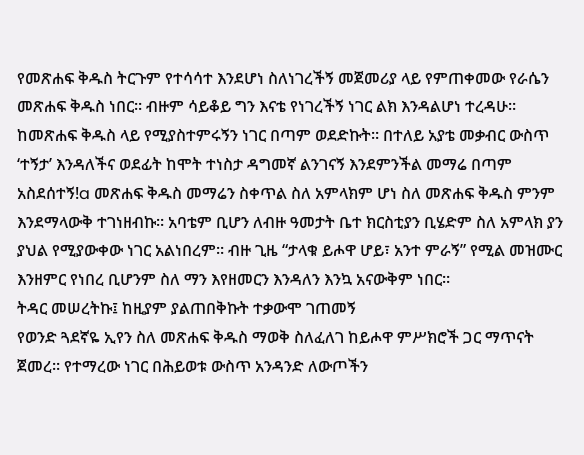የመጽሐፍ ቅዱስ ትርጉም የተሳሳተ እንደሆነ ስለነገረችኝ መጀመሪያ ላይ የምጠቀመው የራሴን መጽሐፍ ቅዱስ ነበር። ብዙም ሳይቆይ ግን እናቴ የነገረችኝ ነገር ልክ እንዳልሆነ ተረዳሁ።
ከመጽሐፍ ቅዱስ ላይ የሚያስተምሩኝን ነገር በጣም ወደድኩት። በተለይ አያቴ መቃብር ውስጥ ‘ተኝታ’ እንዳለችና ወደፊት ከሞት ተነስታ ዳግመኛ ልንገናኝ እንደምንችል መማሬ በጣም አስደሰተኝ!a መጽሐፍ ቅዱስ መማሬን ስቀጥል ስለ አምላክም ሆነ ስለ መጽሐፍ ቅዱስ ምንም እንደማላውቅ ተገነዘብኩ። አባቴም ቢሆን ለብዙ ዓመታት ቤተ ክርስቲያን ቢሄድም ስለ አምላክ ያን ያህል የሚያውቀው ነገር አልነበረም። ብዙ ጊዜ “ታላቁ ይሖዋ ሆይ፣ አንተ ምራኝ” የሚል መዝሙር እንዘምር የነበረ ቢሆንም ስለ ማን እየዘመርን እንዳለን እንኳ አናውቅም ነበር።
ትዳር መሠረትኩ፤ ከዚያም ያልጠበቅኩት ተቃውሞ ገጠመኝ
የወንድ ጓደኛዬ ኢየን ስለ መጽሐፍ ቅዱስ ማወቅ ስለፈለገ ከይሖዋ ምሥክሮች ጋር ማጥናት ጀመረ። የተማረው ነገር በሕይወቱ ውስጥ አንዳንድ ለውጦችን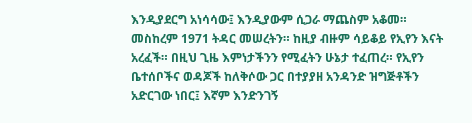እንዲያደርግ አነሳሳው፤ እንዲያውም ሲጋራ ማጨስም አቆመ። መስከረም 1971 ትዳር መሠረትን። ከዚያ ብዙም ሳይቆይ የኢየን እናት አረፈች። በዚህ ጊዜ እምነታችንን የሚፈትን ሁኔታ ተፈጠረ። የኢየን ቤተሰቦችና ወዳጆች ከለቅሶው ጋር በተያያዘ አንዳንድ ዝግጅቶችን አድርገው ነበር፤ እኛም እንድንገኝ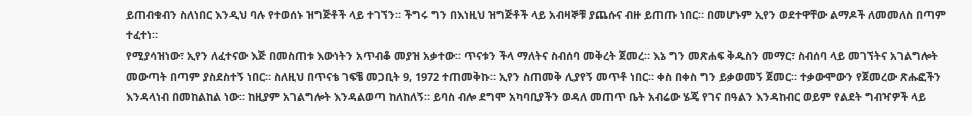ይጠብቁብን ስለነበር እንዲህ ባሉ የተወሰኑ ዝግጅቶች ላይ ተገኘን። ችግሩ ግን በእነዚህ ዝግጅቶች ላይ አብዛኞቹ ያጨሱና ብዙ ይጠጡ ነበር። በመሆኑም ኢየን ወደተዋቸው ልማዶች ለመመለስ በጣም ተፈተነ።
የሚያሳዝነው፣ ኢየን ለፈተናው እጅ በመስጠቱ እውነትን አጥብቆ መያዝ አቃተው። ጥናቱን ችላ ማለትና ስብሰባ መቅረት ጀመረ። እኔ ግን መጽሐፍ ቅዱስን መማር፣ ስብሰባ ላይ መገኘትና አገልግሎት መውጣት በጣም ያስደስተኝ ነበር። ስለዚህ በጥናቴ ገፍቼ መጋቢት 9, 1972 ተጠመቅኩ። ኢየን ስጠመቅ ሊያየኝ መጥቶ ነበር። ቀስ በቀስ ግን ይቃወመኝ ጀመር። ተቃውሞውን የጀመረው ጽሑፎችን እንዳላነብ በመከልከል ነው። ከዚያም አገልግሎት እንዳልወጣ ከለከለኝ። ይባስ ብሎ ደግሞ አካባቢያችን ወዳለ መጠጥ ቤት አብሬው ሄጄ የገና በዓልን እንዳከብር ወይም የልደት ግብዣዎች ላይ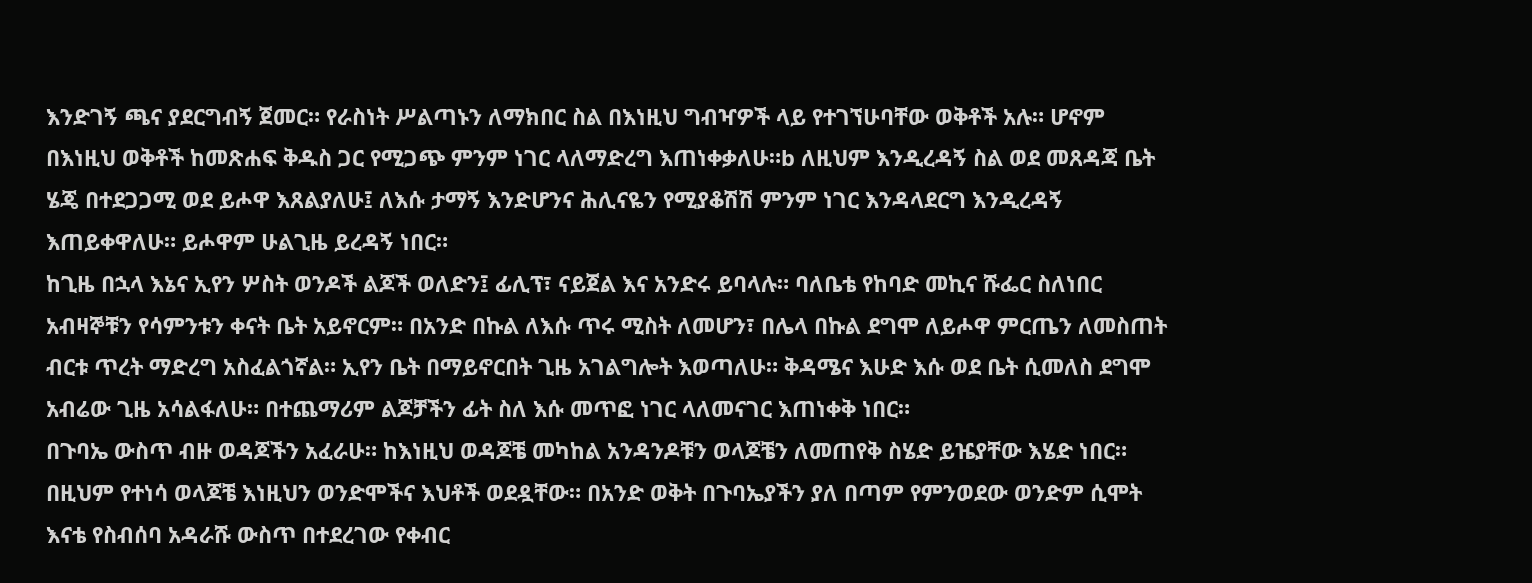እንድገኝ ጫና ያደርግብኝ ጀመር። የራስነት ሥልጣኑን ለማክበር ስል በእነዚህ ግብዣዎች ላይ የተገኘሁባቸው ወቅቶች አሉ። ሆኖም በእነዚህ ወቅቶች ከመጽሐፍ ቅዱስ ጋር የሚጋጭ ምንም ነገር ላለማድረግ እጠነቀቃለሁ።b ለዚህም እንዲረዳኝ ስል ወደ መጸዳጃ ቤት ሄጄ በተደጋጋሚ ወደ ይሖዋ እጸልያለሁ፤ ለእሱ ታማኝ እንድሆንና ሕሊናዬን የሚያቆሽሽ ምንም ነገር እንዳላደርግ እንዲረዳኝ እጠይቀዋለሁ። ይሖዋም ሁልጊዜ ይረዳኝ ነበር።
ከጊዜ በኋላ እኔና ኢየን ሦስት ወንዶች ልጆች ወለድን፤ ፊሊፕ፣ ናይጀል እና አንድሩ ይባላሉ። ባለቤቴ የከባድ መኪና ሹፌር ስለነበር አብዛኞቹን የሳምንቱን ቀናት ቤት አይኖርም። በአንድ በኩል ለእሱ ጥሩ ሚስት ለመሆን፣ በሌላ በኩል ደግሞ ለይሖዋ ምርጤን ለመስጠት ብርቱ ጥረት ማድረግ አስፈልጎኛል። ኢየን ቤት በማይኖርበት ጊዜ አገልግሎት እወጣለሁ። ቅዳሜና እሁድ እሱ ወደ ቤት ሲመለስ ደግሞ አብሬው ጊዜ አሳልፋለሁ። በተጨማሪም ልጆቻችን ፊት ስለ እሱ መጥፎ ነገር ላለመናገር እጠነቀቅ ነበር።
በጉባኤ ውስጥ ብዙ ወዳጆችን አፈራሁ። ከእነዚህ ወዳጆቼ መካከል አንዳንዶቹን ወላጆቼን ለመጠየቅ ስሄድ ይዤያቸው እሄድ ነበር። በዚህም የተነሳ ወላጆቼ እነዚህን ወንድሞችና እህቶች ወደዷቸው። በአንድ ወቅት በጉባኤያችን ያለ በጣም የምንወደው ወንድም ሲሞት እናቴ የስብሰባ አዳራሹ ውስጥ በተደረገው የቀብር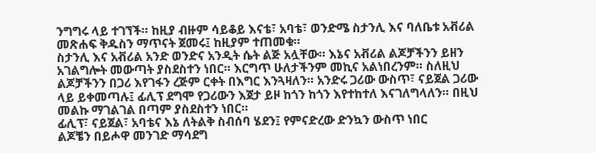ንግግሩ ላይ ተገኘች። ከዚያ ብዙም ሳይቆይ እናቴ፣ አባቴ፣ ወንድሜ ስታንሊ እና ባለቤቱ አቭሪል መጽሐፍ ቅዱስን ማጥናት ጀመሩ፤ ከዚያም ተጠመቁ።
ስታንሊ እና አቭሪል አንድ ወንድና አንዲት ሴት ልጅ አሏቸው። እኔና አቭሪል ልጆቻችንን ይዘን አገልግሎት መውጣት ያስደስተን ነበር። እርግጥ ሁለታችንም መኪና አልነበረንም። ስለዚህ ልጆቻችንን በጋሪ እየገፋን ረጅም ርቀት በእግር እንጓዛለን። አንድሩ ጋሪው ውስጥ፣ ናይጀል ጋሪው ላይ ይቀመጣሉ፤ ፊሊፕ ደግሞ የጋሪውን እጀታ ይዞ ከጎን ከጎን እየተከተለ እናገለግላለን። በዚህ መልኩ ማገልገል በጣም ያስደስተን ነበር።
ፊሊፕ፣ ናይጀል፣ አባቴና እኔ ለትልቅ ስብሰባ ሄደን፤ የምናድረው ድንኳን ውስጥ ነበር
ልጆቼን በይሖዋ መንገድ ማሳደግ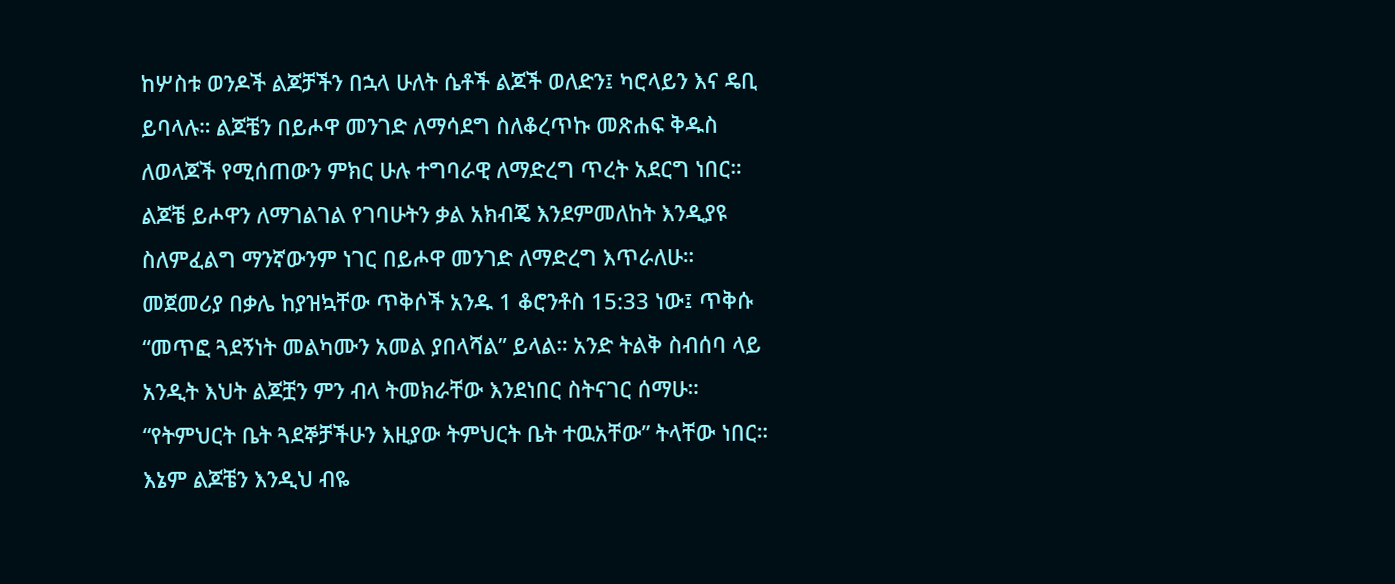ከሦስቱ ወንዶች ልጆቻችን በኋላ ሁለት ሴቶች ልጆች ወለድን፤ ካሮላይን እና ዴቢ ይባላሉ። ልጆቼን በይሖዋ መንገድ ለማሳደግ ስለቆረጥኩ መጽሐፍ ቅዱስ ለወላጆች የሚሰጠውን ምክር ሁሉ ተግባራዊ ለማድረግ ጥረት አደርግ ነበር። ልጆቼ ይሖዋን ለማገልገል የገባሁትን ቃል አክብጄ እንደምመለከት እንዲያዩ ስለምፈልግ ማንኛውንም ነገር በይሖዋ መንገድ ለማድረግ እጥራለሁ።
መጀመሪያ በቃሌ ከያዝኳቸው ጥቅሶች አንዱ 1 ቆሮንቶስ 15:33 ነው፤ ጥቅሱ “መጥፎ ጓደኝነት መልካሙን አመል ያበላሻል” ይላል። አንድ ትልቅ ስብሰባ ላይ አንዲት እህት ልጆቿን ምን ብላ ትመክራቸው እንደነበር ስትናገር ሰማሁ። “የትምህርት ቤት ጓደኞቻችሁን እዚያው ትምህርት ቤት ተዉአቸው” ትላቸው ነበር። እኔም ልጆቼን እንዲህ ብዬ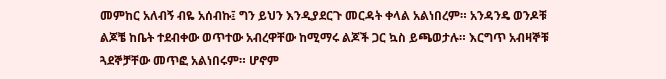መምከር አለብኝ ብዬ አሰብኩ፤ ግን ይህን እንዲያደርጉ መርዳት ቀላል አልነበረም። አንዳንዴ ወንዶቹ ልጆቼ ከቤት ተደብቀው ወጥተው አብረዋቸው ከሚማሩ ልጆች ጋር ኳስ ይጫወታሉ። እርግጥ አብዛኞቹ ጓደኞቻቸው መጥፎ አልነበሩም። ሆኖም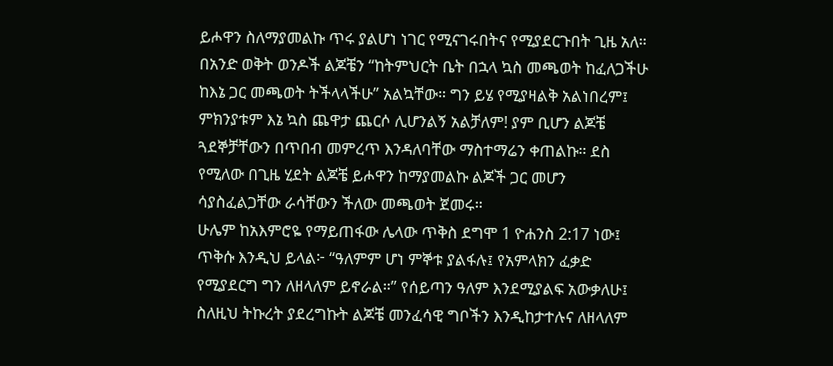ይሖዋን ስለማያመልኩ ጥሩ ያልሆነ ነገር የሚናገሩበትና የሚያደርጉበት ጊዜ አለ።
በአንድ ወቅት ወንዶች ልጆቼን “ከትምህርት ቤት በኋላ ኳስ መጫወት ከፈለጋችሁ ከእኔ ጋር መጫወት ትችላላችሁ” አልኳቸው። ግን ይሄ የሚያዛልቅ አልነበረም፤ ምክንያቱም እኔ ኳስ ጨዋታ ጨርሶ ሊሆንልኝ አልቻለም! ያም ቢሆን ልጆቼ ጓደኞቻቸውን በጥበብ መምረጥ እንዳለባቸው ማስተማሬን ቀጠልኩ። ደስ የሚለው በጊዜ ሂደት ልጆቼ ይሖዋን ከማያመልኩ ልጆች ጋር መሆን ሳያስፈልጋቸው ራሳቸውን ችለው መጫወት ጀመሩ።
ሁሌም ከአእምሮዬ የማይጠፋው ሌላው ጥቅስ ደግሞ 1 ዮሐንስ 2:17 ነው፤ ጥቅሱ እንዲህ ይላል፦ “ዓለምም ሆነ ምኞቱ ያልፋሉ፤ የአምላክን ፈቃድ የሚያደርግ ግን ለዘላለም ይኖራል።” የሰይጣን ዓለም እንደሚያልፍ አውቃለሁ፤ ስለዚህ ትኩረት ያደረግኩት ልጆቼ መንፈሳዊ ግቦችን እንዲከታተሉና ለዘላለም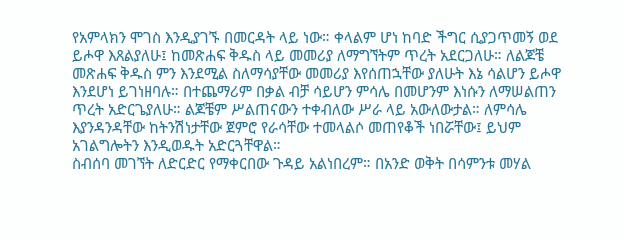የአምላክን ሞገስ እንዲያገኙ በመርዳት ላይ ነው። ቀላልም ሆነ ከባድ ችግር ሲያጋጥመኝ ወደ ይሖዋ እጸልያለሁ፤ ከመጽሐፍ ቅዱስ ላይ መመሪያ ለማግኘትም ጥረት አደርጋለሁ። ለልጆቼ መጽሐፍ ቅዱስ ምን እንደሚል ስለማሳያቸው መመሪያ እየሰጠኋቸው ያለሁት እኔ ሳልሆን ይሖዋ እንደሆነ ይገነዘባሉ። በተጨማሪም በቃል ብቻ ሳይሆን ምሳሌ በመሆንም እነሱን ለማሠልጠን ጥረት አድርጌያለሁ። ልጆቼም ሥልጠናውን ተቀብለው ሥራ ላይ አውለውታል። ለምሳሌ እያንዳንዳቸው ከትንሽነታቸው ጀምሮ የራሳቸው ተመላልሶ መጠየቆች ነበሯቸው፤ ይህም አገልግሎትን እንዲወዱት አድርጓቸዋል።
ስብሰባ መገኘት ለድርድር የማቀርበው ጉዳይ አልነበረም። በአንድ ወቅት በሳምንቱ መሃል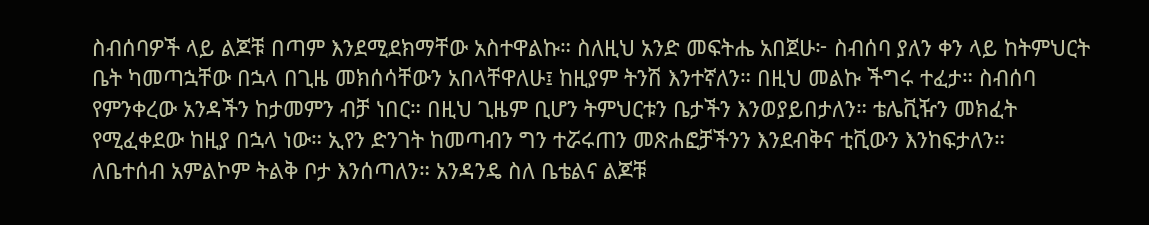ስብሰባዎች ላይ ልጆቹ በጣም እንደሚደክማቸው አስተዋልኩ። ስለዚህ አንድ መፍትሔ አበጀሁ፦ ስብሰባ ያለን ቀን ላይ ከትምህርት ቤት ካመጣኋቸው በኋላ በጊዜ መክሰሳቸውን አበላቸዋለሁ፤ ከዚያም ትንሽ እንተኛለን። በዚህ መልኩ ችግሩ ተፈታ። ስብሰባ የምንቀረው አንዳችን ከታመምን ብቻ ነበር። በዚህ ጊዜም ቢሆን ትምህርቱን ቤታችን እንወያይበታለን። ቴሌቪዥን መክፈት የሚፈቀደው ከዚያ በኋላ ነው። ኢየን ድንገት ከመጣብን ግን ተሯሩጠን መጽሐፎቻችንን እንደብቅና ቲቪውን እንከፍታለን።
ለቤተሰብ አምልኮም ትልቅ ቦታ እንሰጣለን። አንዳንዴ ስለ ቤቴልና ልጆቹ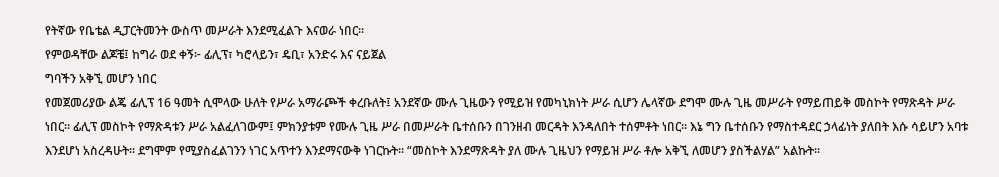የትኛው የቤቴል ዲፓርትመንት ውስጥ መሥራት እንደሚፈልጉ እናወራ ነበር።
የምወዳቸው ልጆቼ፤ ከግራ ወደ ቀኝ፦ ፊሊፕ፣ ካሮላይን፣ ዴቢ፣ አንድሩ እና ናይጀል
ግባችን አቅኚ መሆን ነበር
የመጀመሪያው ልጄ ፊሊፕ 16 ዓመት ሲሞላው ሁለት የሥራ አማራጮች ቀረቡለት፤ አንደኛው ሙሉ ጊዜውን የሚይዝ የመካኒክነት ሥራ ሲሆን ሌላኛው ደግሞ ሙሉ ጊዜ መሥራት የማይጠይቅ መስኮት የማጽዳት ሥራ ነበር። ፊሊፕ መስኮት የማጽዳቱን ሥራ አልፈለገውም፤ ምክንያቱም የሙሉ ጊዜ ሥራ በመሥራት ቤተሰቡን በገንዘብ መርዳት እንዳለበት ተሰምቶት ነበር። እኔ ግን ቤተሰቡን የማስተዳደር ኃላፊነት ያለበት እሱ ሳይሆን አባቱ እንደሆነ አስረዳሁት። ደግሞም የሚያስፈልገንን ነገር አጥተን እንደማናውቅ ነገርኩት። “መስኮት እንደማጽዳት ያለ ሙሉ ጊዜህን የማይዝ ሥራ ቶሎ አቅኚ ለመሆን ያስችልሃል” አልኩት።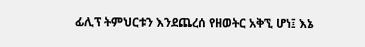ፊሊፕ ትምህርቱን እንደጨረሰ የዘወትር አቅኚ ሆነ፤ እኔ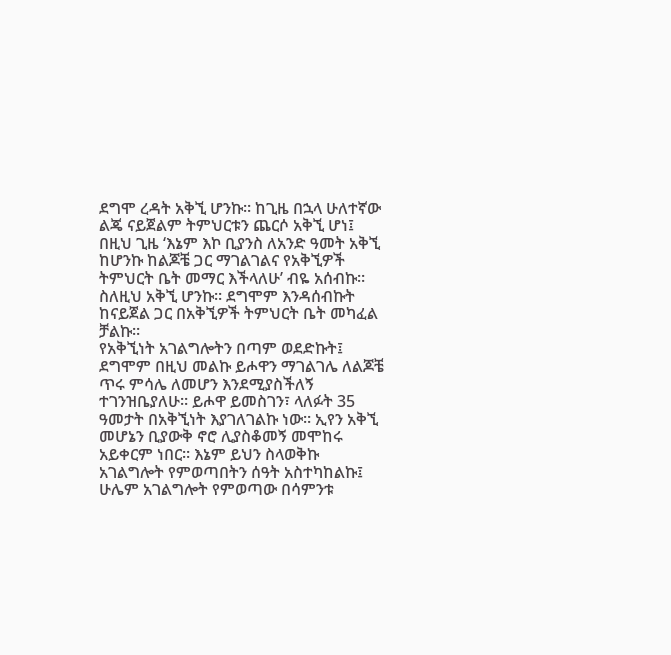ደግሞ ረዳት አቅኚ ሆንኩ። ከጊዜ በኋላ ሁለተኛው ልጄ ናይጀልም ትምህርቱን ጨርሶ አቅኚ ሆነ፤ በዚህ ጊዜ ‘እኔም እኮ ቢያንስ ለአንድ ዓመት አቅኚ ከሆንኩ ከልጆቼ ጋር ማገልገልና የአቅኚዎች ትምህርት ቤት መማር እችላለሁ’ ብዬ አሰብኩ። ስለዚህ አቅኚ ሆንኩ። ደግሞም እንዳሰብኩት ከናይጀል ጋር በአቅኚዎች ትምህርት ቤት መካፈል ቻልኩ።
የአቅኚነት አገልግሎትን በጣም ወደድኩት፤ ደግሞም በዚህ መልኩ ይሖዋን ማገልገሌ ለልጆቼ ጥሩ ምሳሌ ለመሆን እንደሚያስችለኝ ተገንዝቤያለሁ። ይሖዋ ይመስገን፣ ላለፉት 35 ዓመታት በአቅኚነት እያገለገልኩ ነው። ኢየን አቅኚ መሆኔን ቢያውቅ ኖሮ ሊያስቆመኝ መሞከሩ አይቀርም ነበር። እኔም ይህን ስላወቅኩ አገልግሎት የምወጣበትን ሰዓት አስተካከልኩ፤ ሁሌም አገልግሎት የምወጣው በሳምንቱ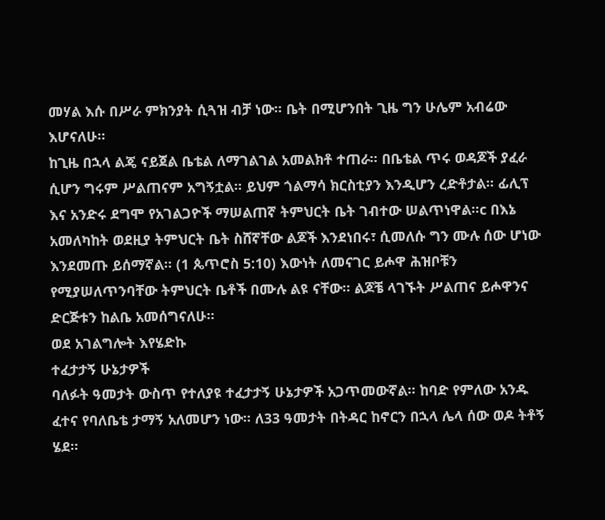መሃል እሱ በሥራ ምክንያት ሲጓዝ ብቻ ነው። ቤት በሚሆንበት ጊዜ ግን ሁሌም አብሬው እሆናለሁ።
ከጊዜ በኋላ ልጄ ናይጀል ቤቴል ለማገልገል አመልክቶ ተጠራ። በቤቴል ጥሩ ወዳጆች ያፈራ ሲሆን ግሩም ሥልጠናም አግኝቷል። ይህም ጎልማሳ ክርስቲያን እንዲሆን ረድቶታል። ፊሊፕ እና አንድሩ ደግሞ የአገልጋዮች ማሠልጠኛ ትምህርት ቤት ገብተው ሠልጥነዋል።c በእኔ አመለካከት ወደዚያ ትምህርት ቤት ስሸኛቸው ልጆች እንደነበሩ፣ ሲመለሱ ግን ሙሉ ሰው ሆነው እንደመጡ ይሰማኛል። (1 ጴጥሮስ 5:10) እውነት ለመናገር ይሖዋ ሕዝቦቹን የሚያሠለጥንባቸው ትምህርት ቤቶች በሙሉ ልዩ ናቸው። ልጆቼ ላገኙት ሥልጠና ይሖዋንና ድርጅቱን ከልቤ አመሰግናለሁ።
ወደ አገልግሎት እየሄድኩ
ተፈታታኝ ሁኔታዎች
ባለፉት ዓመታት ውስጥ የተለያዩ ተፈታታኝ ሁኔታዎች አጋጥመውኛል። ከባድ የምለው አንዱ ፈተና የባለቤቴ ታማኝ አለመሆን ነው። ለ33 ዓመታት በትዳር ከኖርን በኋላ ሌላ ሰው ወዶ ትቶኝ ሄደ።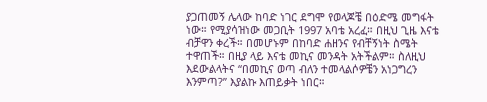ያጋጠመኝ ሌላው ከባድ ነገር ደግሞ የወላጆቼ በዕድሜ መግፋት ነው። የሚያሳዝነው መጋቢት 1997 አባቴ አረፈ። በዚህ ጊዜ እናቴ ብቻዋን ቀረች። በመሆኑም በከባድ ሐዘንና የብቸኝነት ስሜት ተዋጠች። በዚያ ላይ እናቴ መኪና መንዳት አትችልም። ስለዚህ እደውልላትና “በመኪና ወጣ ብለን ተመላልሶዎቼን አነጋግረን እንምጣ?” እያልኩ እጠይቃት ነበር።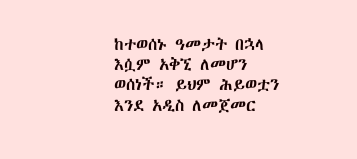ከተወሰኑ ዓመታት በኋላ እሷም አቅኚ ለመሆን ወሰነች። ይህም ሕይወቷን እንደ አዲስ ለመጀመር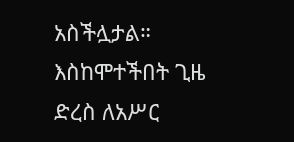አስችሏታል። እስከሞተችበት ጊዜ ድረስ ለአሥር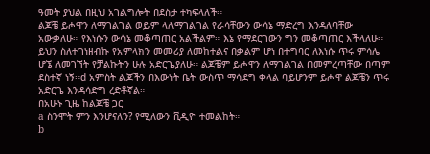ዓመት ያህል በዚህ አገልግሎት በደስታ ተካፍላለች።
ልጆቼ ይሖዋን ለማገልገል ወይም ላለማገልገል የራሳቸውን ውሳኔ ማድረግ እንዳለባቸው አውቃለሁ። የእነሱን ውሳኔ መቆጣጠር አልችልም። እኔ የማደርገውን ግን መቆጣጠር እችላለሁ። ይህን ስለተገነዘብኩ የአምላክን መመሪያ ለመከተልና በቃልም ሆነ በተግባር ለእነሱ ጥሩ ምሳሌ ሆኜ ለመገኘት የቻልኩትን ሁሉ አድርጌያለሁ። ልጆቼም ይሖዋን ለማገልገል በመምረጣቸው በጣም ደስተኛ ነኝ።d አምስት ልጆችን በእውነት ቤት ውስጥ ማሳደግ ቀላል ባይሆንም ይሖዋ ልጆቼን ጥሩ አድርጌ እንዳሳድግ ረድቶኛል።
በአሁኑ ጊዜ ከልጆቼ ጋር
a ስንሞት ምን እንሆናለን? የሚለውን ቪዲዮ ተመልከት።
b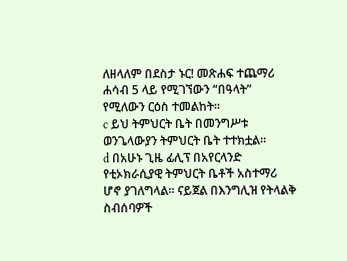ለዘላለም በደስታ ኑር! መጽሐፍ ተጨማሪ ሐሳብ 5 ላይ የሚገኘውን “በዓላት” የሚለውን ርዕስ ተመልከት።
c ይህ ትምህርት ቤት በመንግሥቱ ወንጌላውያን ትምህርት ቤት ተተክቷል።
d በአሁኑ ጊዜ ፊሊፕ በአየርላንድ የቲኦክራሲያዊ ትምህርት ቤቶች አስተማሪ ሆኖ ያገለግላል። ናይጀል በእንግሊዝ የትላልቅ ስብሰባዎች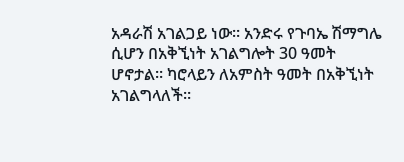አዳራሽ አገልጋይ ነው። አንድሩ የጉባኤ ሽማግሌ ሲሆን በአቅኚነት አገልግሎት 30 ዓመት ሆኖታል። ካሮላይን ለአምስት ዓመት በአቅኚነት አገልግላለች።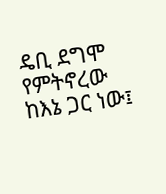ዴቢ ደግሞ የምትኖረው ከእኔ ጋር ነው፤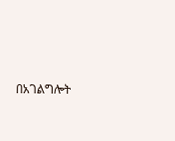በአገልግሎት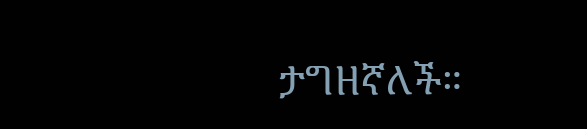ታግዘኛለች።